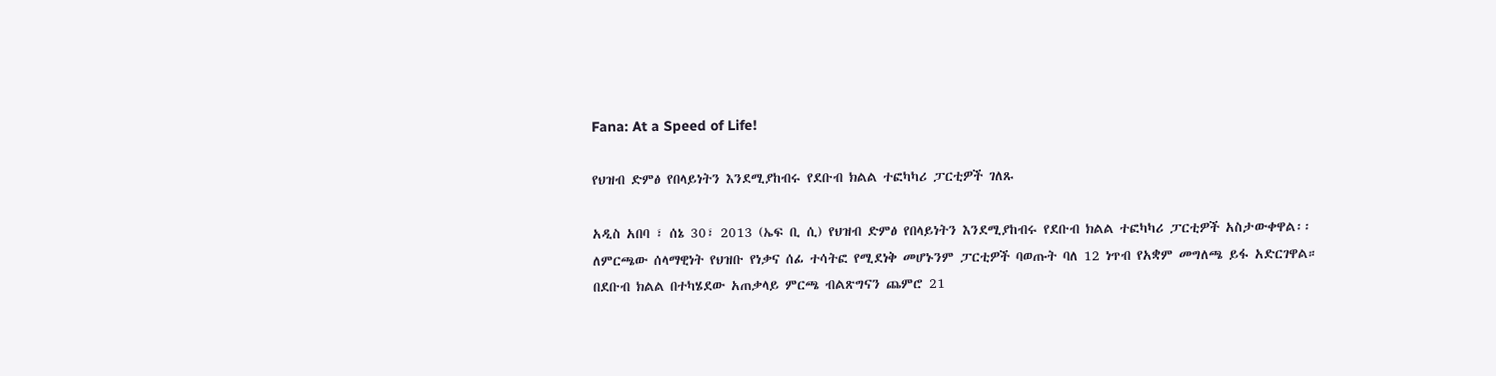Fana: At a Speed of Life!

የህዝብ ድምፅ የበላይነትን እንደሚያከብሩ የደቡብ ክልል ተፎካካሪ ፓርቲዎች ገለጹ

አዲስ አበባ ፣ ሰኔ 30፣ 2013 (ኤፍ ቢ ሲ) የህዝብ ድምፅ የበላይነትን እንደሚያከብሩ የደቡብ ክልል ተፎካካሪ ፓርቲዎች አስታውቀዋል፡፡
ለምርጫው ሰላማዊነት የህዝቡ የነቃና ሰፊ ተሳትፎ የሚደነቅ መሆኑንም ፓርቲዎች ባወጡት ባለ 12 ነጥብ የአቋም መግለጫ ይፋ አድርገዋል።
በደቡብ ክልል በተካሄደው አጠቃላይ ምርጫ ብልጽግናን ጨምሮ 21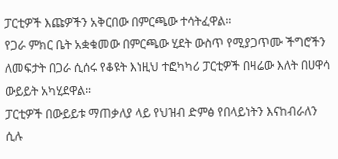ፓርቲዎች እጩዎችን አቅርበው በምርጫው ተሳትፈዋል።
የጋራ ምክር ቤት አቋቁመው በምርጫው ሂደት ውስጥ የሚያጋጥሙ ችግሮችን ለመፍታት በጋራ ሲሰሩ የቆዩት እነዚህ ተፎካካሪ ፓርቲዎች በዛሬው እለት በሀዋሳ ውይይት አካሂደዋል።
ፓርቲዎች በውይይቱ ማጠቃለያ ላይ የህዝብ ድምፅ የበላይነትን እናከብራለን ሲሉ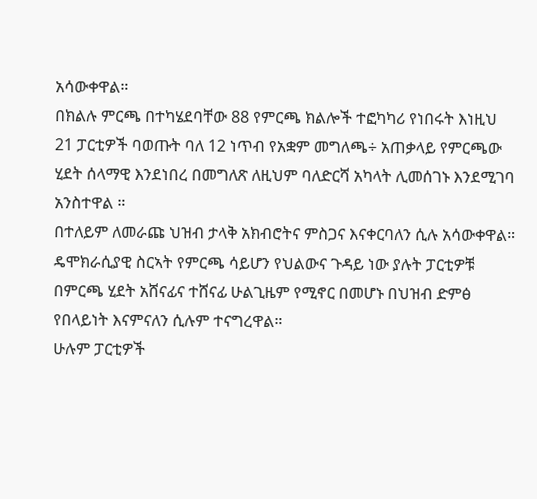አሳውቀዋል።
በክልሉ ምርጫ በተካሄደባቸው 88 የምርጫ ክልሎች ተፎካካሪ የነበሩት እነዚህ 21 ፓርቲዎች ባወጡት ባለ 12 ነጥብ የአቋም መግለጫ÷ አጠቃላይ የምርጫው ሂደት ሰላማዊ እንደነበረ በመግለጽ ለዚህም ባለድርሻ አካላት ሊመሰገኑ እንደሚገባ አንስተዋል ።
በተለይም ለመራጩ ህዝብ ታላቅ አክብሮትና ምስጋና እናቀርባለን ሲሉ አሳውቀዋል።
ዴሞክራሲያዊ ስርኣት የምርጫ ሳይሆን የህልውና ጉዳይ ነው ያሉት ፓርቲዎቹ በምርጫ ሂደት አሸናፊና ተሸናፊ ሁልጊዜም የሚኖር በመሆኑ በህዝብ ድምፅ የበላይነት እናምናለን ሲሉም ተናግረዋል።
ሁሉም ፓርቲዎች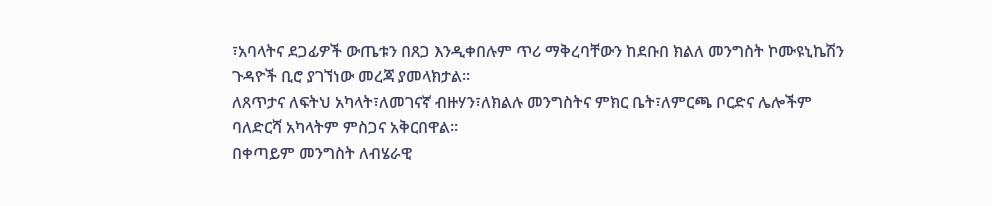፣አባላትና ደጋፊዎች ውጤቱን በጸጋ እንዲቀበሉም ጥሪ ማቅረባቸውን ከደቡበ ክልለ መንግስት ኮሙዩኒኬሽን ጉዳዮች ቢሮ ያገኘነው መረጃ ያመላክታል።
ለጸጥታና ለፍትህ አካላት፣ለመገናኛ ብዙሃን፣ለክልሉ መንግስትና ምክር ቤት፣ለምርጫ ቦርድና ሌሎችም ባለድርሻ አካላትም ምስጋና አቅርበዋል።
በቀጣይም መንግስት ለብሄራዊ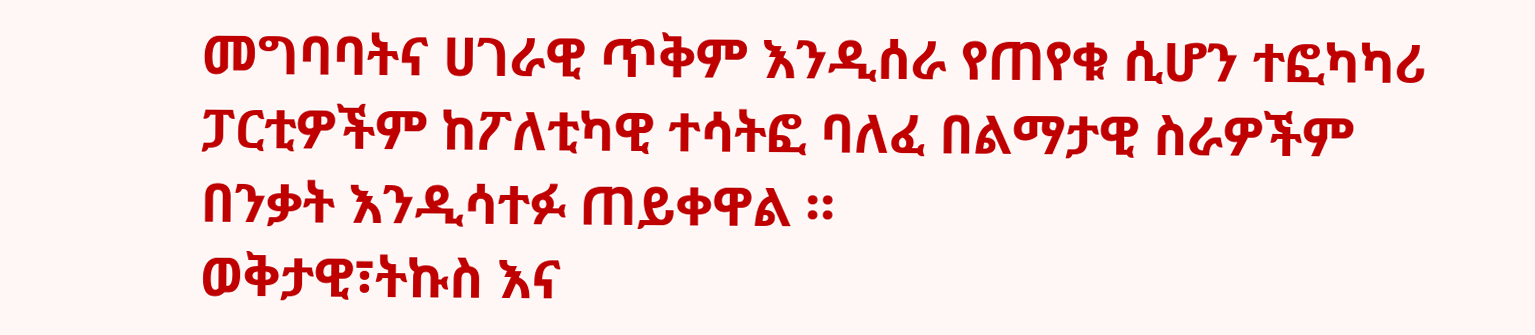መግባባትና ሀገራዊ ጥቅም እንዲሰራ የጠየቁ ሲሆን ተፎካካሪ ፓርቲዎችም ከፖለቲካዊ ተሳትፎ ባለፈ በልማታዊ ስራዎችም በንቃት እንዲሳተፉ ጠይቀዋል ።
ወቅታዊ፣ትኩስ እና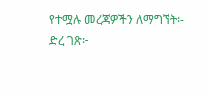የተሟሉ መረጃዎችን ለማግኘት፡-
ድረ ገጽ፦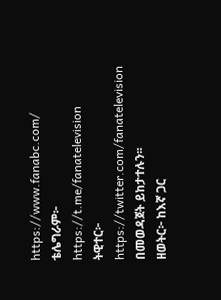https://www.fanabc.com/
ቴሌግራም፦ https://t.me/fanatelevision
ትዊተር፦ https://twitter.com/fanatelevision በመወዳጀት ይከታተሉን፡፡
ዘወትር፦ ከእኛ ጋር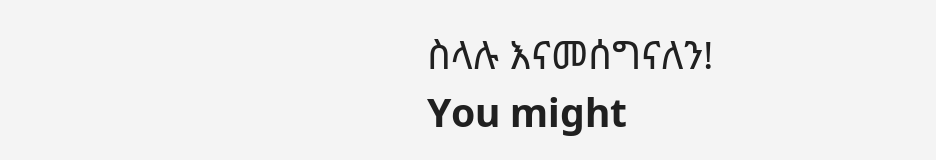ስላሉ እናመሰግናለን!
You might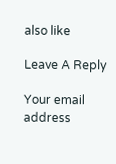also like

Leave A Reply

Your email address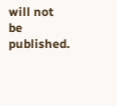will not be published.